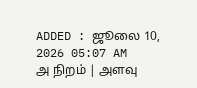ADDED : ஜூலை 10, 2026 05:07 AM
அ நிறம் | அளவு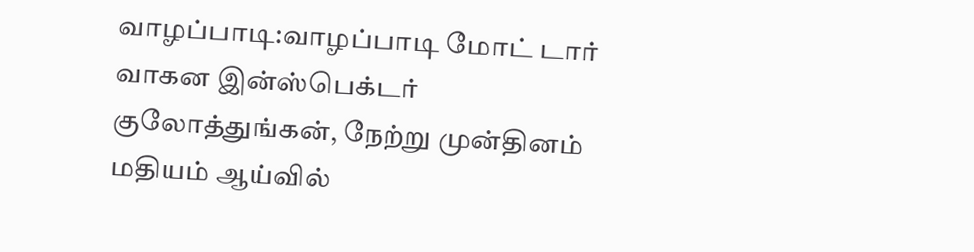வாழப்பாடி:வாழப்பாடி மோட் டார் வாகன இன்ஸ்பெக்டர் குலோத்துங்கன், நேற்று முன்தினம் மதியம் ஆய்வில்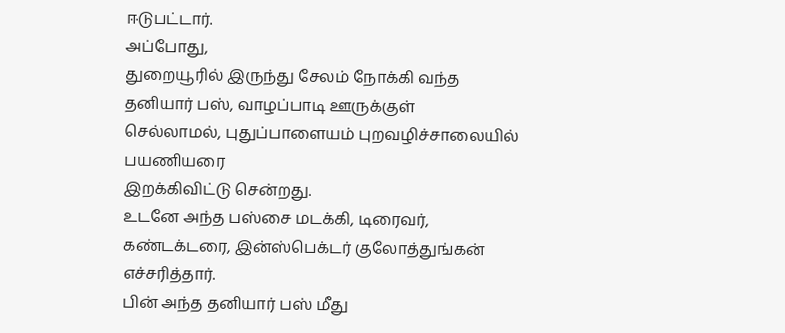ஈடுபட்டார்.
அப்போது,
துறையூரில் இருந்து சேலம் நோக்கி வந்த தனியார் பஸ், வாழப்பாடி ஊருக்குள்
செல்லாமல், புதுப்பாளையம் புறவழிச்சாலையில் பயணியரை
இறக்கிவிட்டு சென்றது.
உடனே அந்த பஸ்சை மடக்கி, டிரைவர், கண்டக்டரை, இன்ஸ்பெக்டர் குலோத்துங்கன் எச்சரித்தார்.
பின் அந்த தனியார் பஸ் மீது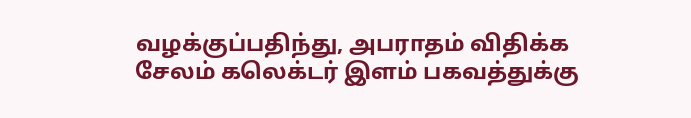வழக்குப்பதிந்து, அபராதம் விதிக்க சேலம் கலெக்டர் இளம் பகவத்துக்கு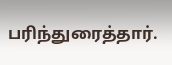பரிந்துரைத்தார்.